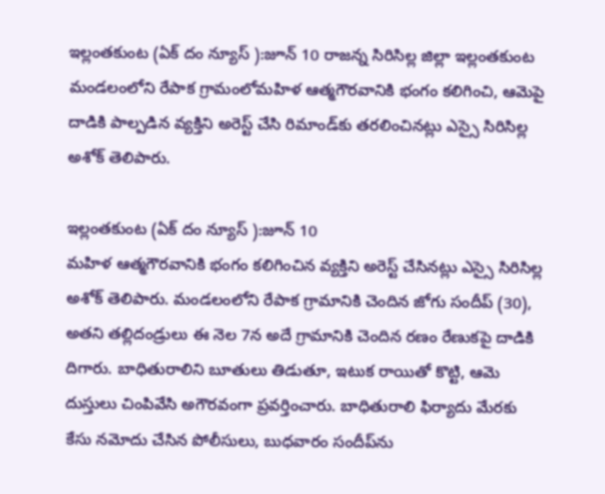ఇల్లంతకుంట (ఏక్ దం న్యూస్ ):జూన్ 10 రాజన్న సిరిసిల్ల జిల్లా ఇల్లంతకుంట మండలంలోని రేపాక గ్రామంలోమహిళ ఆత్మగౌరవానికి భంగం కలిగించి, ఆమెపై దాడికి పాల్పడిన వ్యక్తిని అరెస్ట్ చేసి రిమాండ్‌కు తరలించినట్లు ఎస్సై సిరిసిల్ల అశోక్ తెలిపారు.

ఇల్లంతకుంట (ఏక్ దం న్యూస్ ):జూన్ 10
మహిళ ఆత్మగౌరవానికి భంగం కలిగించిన వ్యక్తిని అరెస్ట్ చేసినట్లు ఎస్సై సిరిసిల్ల అశోక్ తెలిపారు. మండలంలోని రేపాక గ్రామానికి చెందిన జోగు సందీప్ (30), అతని తల్లిదండ్రులు ఈ నెల 7న అదే గ్రామానికి చెందిన రణం రేణుకపై దాడికి దిగారు. బాధితురాలిని బూతులు తిడుతూ, ఇటుక రాయితో కొట్టి, ఆమె దుస్తులు చింపివేసి అగౌరవంగా ప్రవర్తించారు. బాధితురాలి ఫిర్యాదు మేరకు కేసు నమోదు చేసిన పోలీసులు, బుధవారం సందీప్‌ను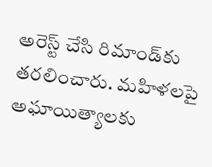అరెస్ట్ చేసి రిమాండ్‌కు తరలించారు. మహిళలపై అఘాయిత్యాలకు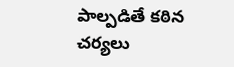పాల్పడితే కఠిన చర్యలు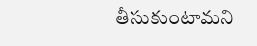తీసుకుంటామని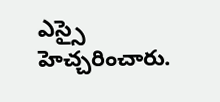ఎస్సై హెచ్చరించారు.